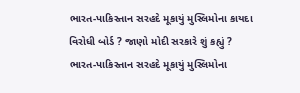ભારત-પાકિસ્તાન સરહદે મૂકાયું મુસ્લિમોના કાયદા વિરોધી બોર્ડ ? જાણો મોદી સરકારે શું કહ્યું ?
ભારત-પાકિસ્તાન સરહદે મૂકાયું મુસ્લિમોના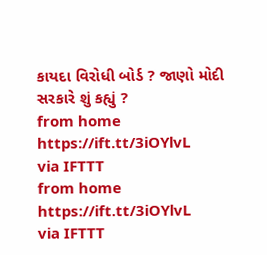કાયદા વિરોધી બોર્ડ ? જાણો મોદી સરકારે શું કહ્યું ?
from home https://ift.tt/3iOYlvL
via IFTTT
from home https://ift.tt/3iOYlvL
via IFTTT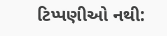ટિપ્પણીઓ નથી: